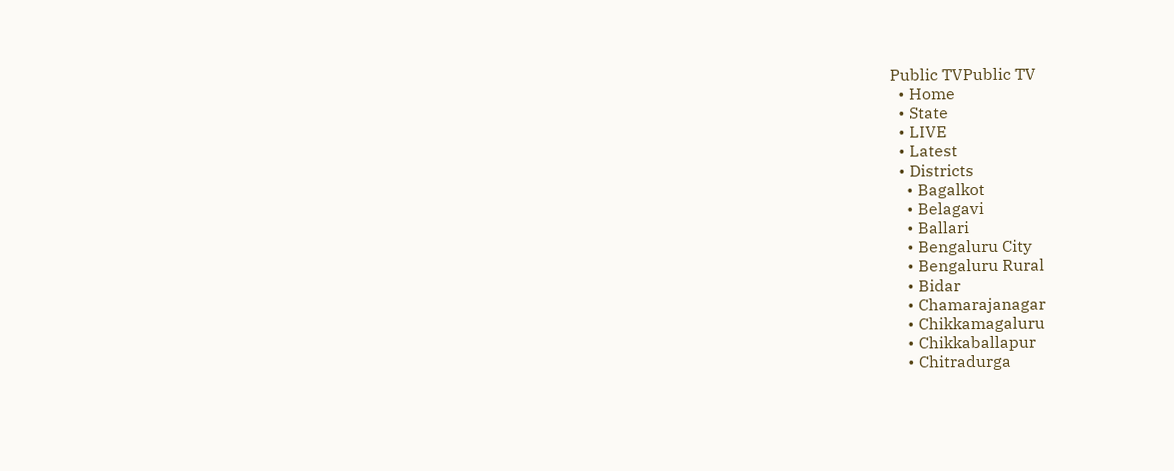Public TVPublic TV
  • Home
  • State
  • LIVE
  • Latest
  • Districts
    • Bagalkot
    • Belagavi
    • Ballari
    • Bengaluru City
    • Bengaluru Rural
    • Bidar
    • Chamarajanagar
    • Chikkamagaluru
    • Chikkaballapur
    • Chitradurga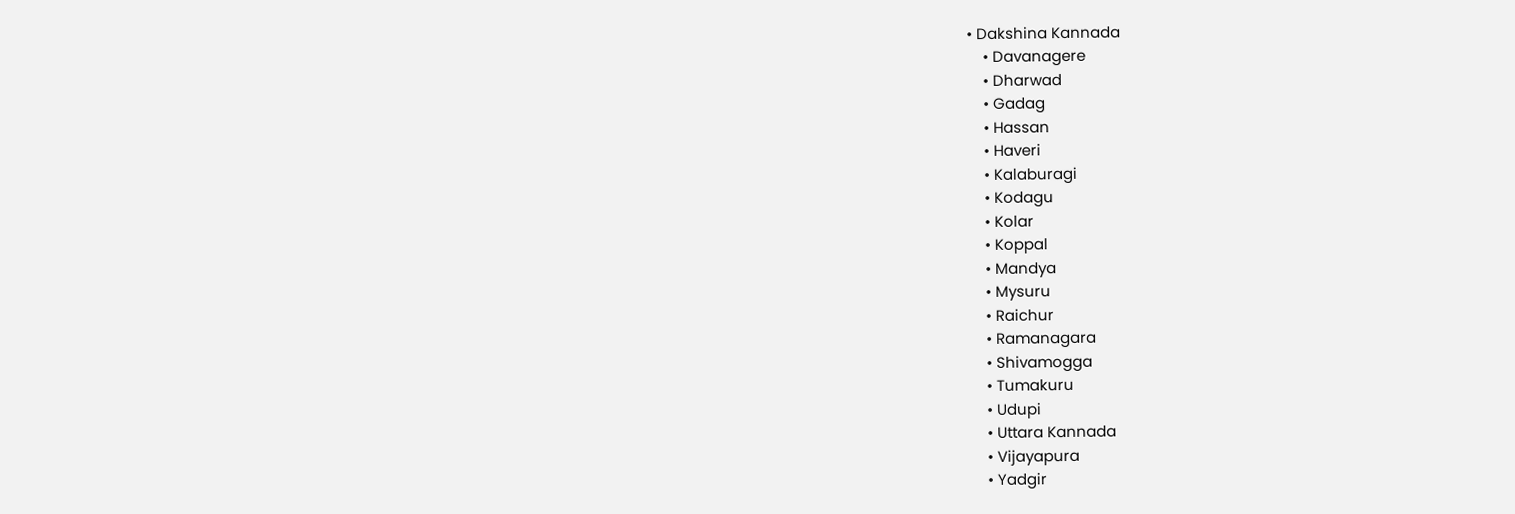• Dakshina Kannada
    • Davanagere
    • Dharwad
    • Gadag
    • Hassan
    • Haveri
    • Kalaburagi
    • Kodagu
    • Kolar
    • Koppal
    • Mandya
    • Mysuru
    • Raichur
    • Ramanagara
    • Shivamogga
    • Tumakuru
    • Udupi
    • Uttara Kannada
    • Vijayapura
    • Yadgir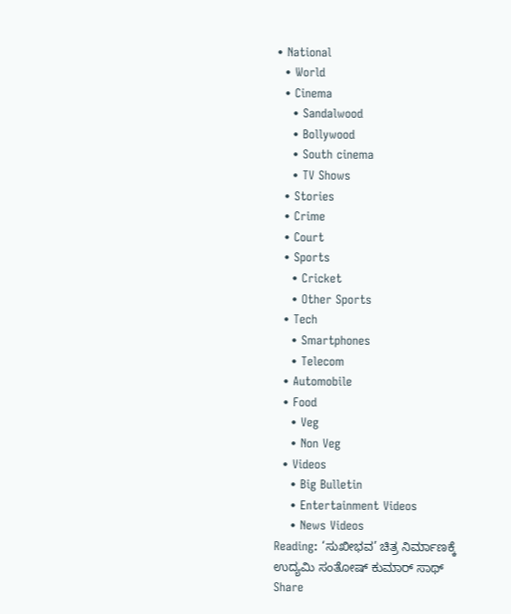• National
  • World
  • Cinema
    • Sandalwood
    • Bollywood
    • South cinema
    • TV Shows
  • Stories
  • Crime
  • Court
  • Sports
    • Cricket
    • Other Sports
  • Tech
    • Smartphones
    • Telecom
  • Automobile
  • Food
    • Veg
    • Non Veg
  • Videos
    • Big Bulletin
    • Entertainment Videos
    • News Videos
Reading: ‘ಸುಖೀಭವ’ ಚಿತ್ರ ನಿರ್ಮಾಣಕ್ಕೆ ಉದ್ಯಮಿ ಸಂತೋಷ್ ಕುಮಾರ್ ಸಾಥ್
Share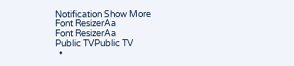Notification Show More
Font ResizerAa
Font ResizerAa
Public TVPublic TV
  •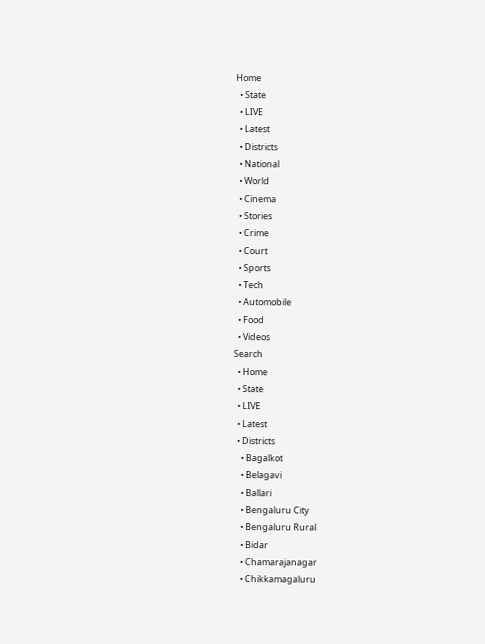Home
  • State
  • LIVE
  • Latest
  • Districts
  • National
  • World
  • Cinema
  • Stories
  • Crime
  • Court
  • Sports
  • Tech
  • Automobile
  • Food
  • Videos
Search
  • Home
  • State
  • LIVE
  • Latest
  • Districts
    • Bagalkot
    • Belagavi
    • Ballari
    • Bengaluru City
    • Bengaluru Rural
    • Bidar
    • Chamarajanagar
    • Chikkamagaluru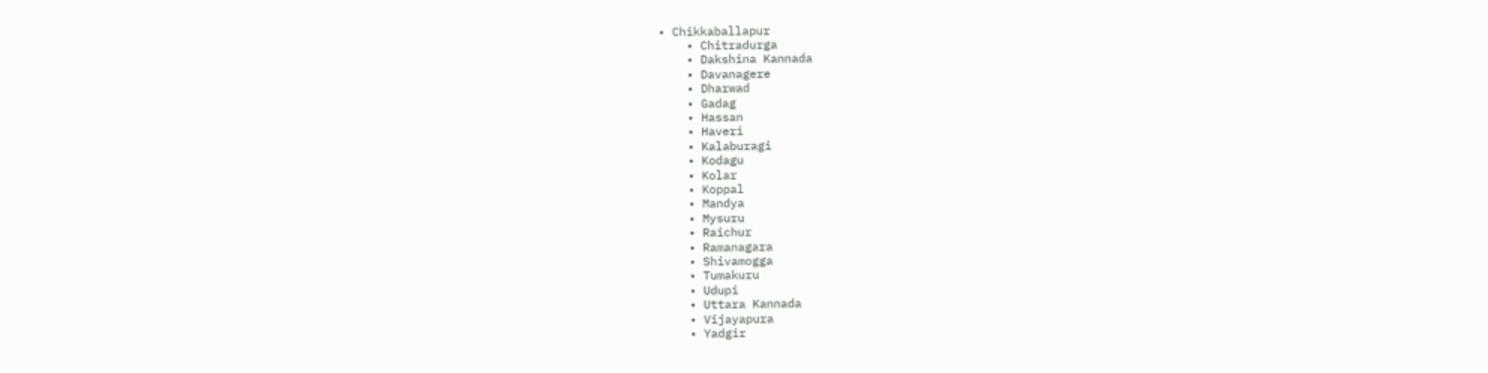• Chikkaballapur
    • Chitradurga
    • Dakshina Kannada
    • Davanagere
    • Dharwad
    • Gadag
    • Hassan
    • Haveri
    • Kalaburagi
    • Kodagu
    • Kolar
    • Koppal
    • Mandya
    • Mysuru
    • Raichur
    • Ramanagara
    • Shivamogga
    • Tumakuru
    • Udupi
    • Uttara Kannada
    • Vijayapura
    • Yadgir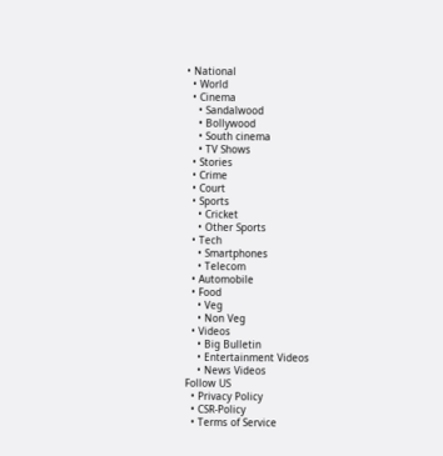• National
  • World
  • Cinema
    • Sandalwood
    • Bollywood
    • South cinema
    • TV Shows
  • Stories
  • Crime
  • Court
  • Sports
    • Cricket
    • Other Sports
  • Tech
    • Smartphones
    • Telecom
  • Automobile
  • Food
    • Veg
    • Non Veg
  • Videos
    • Big Bulletin
    • Entertainment Videos
    • News Videos
Follow US
  • Privacy Policy
  • CSR-Policy
  • Terms of Service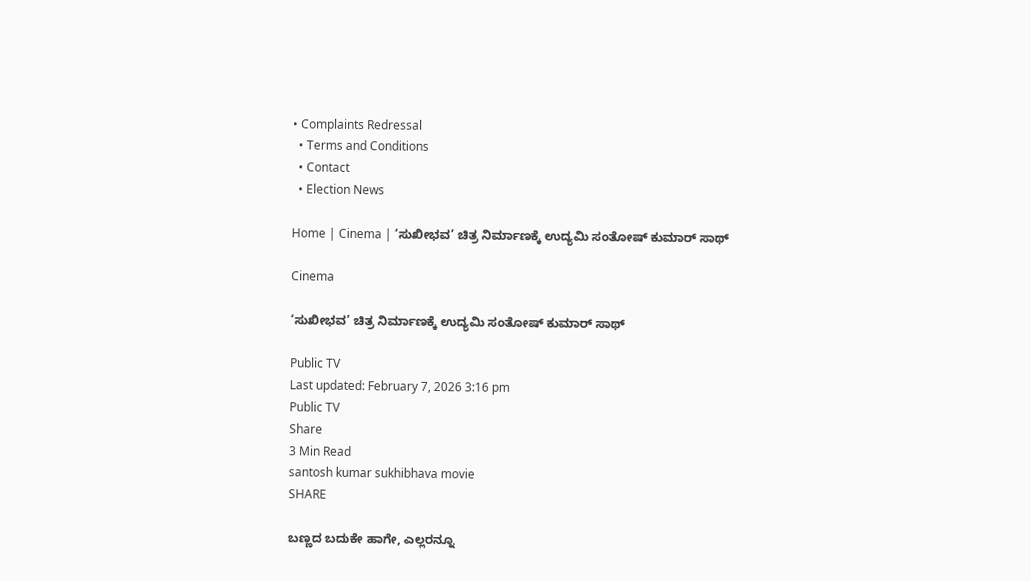• Complaints Redressal
  • Terms and Conditions
  • Contact
  • Election News

Home | Cinema | ‘ಸುಖೀಭವ’ ಚಿತ್ರ ನಿರ್ಮಾಣಕ್ಕೆ ಉದ್ಯಮಿ ಸಂತೋಷ್ ಕುಮಾರ್ ಸಾಥ್

Cinema

‘ಸುಖೀಭವ’ ಚಿತ್ರ ನಿರ್ಮಾಣಕ್ಕೆ ಉದ್ಯಮಿ ಸಂತೋಷ್ ಕುಮಾರ್ ಸಾಥ್

Public TV
Last updated: February 7, 2026 3:16 pm
Public TV
Share
3 Min Read
santosh kumar sukhibhava movie
SHARE

ಬಣ್ಣದ ಬದುಕೇ ಹಾಗೇ, ಎಲ್ಲರನ್ನೂ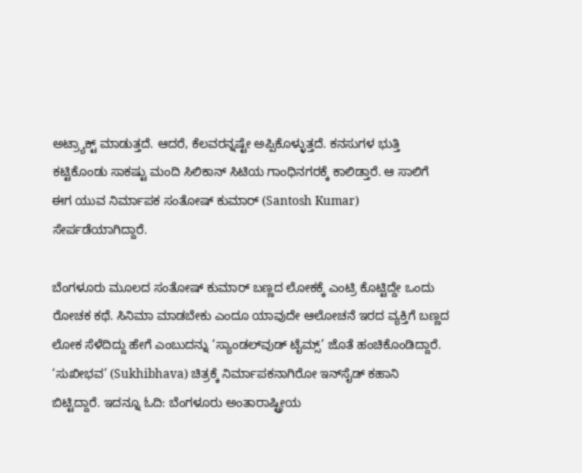ಅಟ್ರ್ಯಾಕ್ಟ್ ಮಾಡುತ್ತದೆ. ಆದರೆ, ಕೆಲವರನ್ನಷ್ಟೇ ಅಪ್ಪಿಕೊಳ್ಳುತ್ತದೆ. ಕನಸುಗಳ ಭುತ್ತಿ ಕಟ್ಟಿಕೊಂಡು ಸಾಕಷ್ಟು ಮಂದಿ ಸಿಲಿಕಾನ್ ಸಿಟಿಯ ಗಾಂಧಿನಗರಕ್ಕೆ ಕಾಲಿಡ್ತಾರೆ. ಆ ಸಾಲಿಗೆ ಈಗ ಯುವ ನಿರ್ಮಾಪಕ ಸಂತೋಷ್ ಕುಮಾರ್ (Santosh Kumar) ಸೇರ್ಪಡೆಯಾಗಿದ್ದಾರೆ.

ಬೆಂಗಳೂರು ಮೂಲದ ಸಂತೋಷ್ ಕುಮಾರ್ ಬಣ್ಣದ ಲೋಕಕ್ಕೆ ಎಂಟ್ರಿ ಕೊಟ್ಟಿದ್ದೇ ಒಂದು ರೋಚಕ ಕಥೆ. ಸಿನಿಮಾ ಮಾಡಬೇಕು ಎಂದೂ ಯಾವುದೇ ಆಲೋಚನೆ ಇರದ ವ್ಯಕ್ತಿಗೆ ಬಣ್ಣದ ಲೋಕ ಸೆಳೆದಿದ್ದು ಹೇಗೆ ಎಂಬುದನ್ನು ‘ಸ್ಯಾಂಡಲ್‌ವುಡ್ ಟೈಮ್ಸ್’ ಜೊತೆ ಹಂಚಿಕೊಂಡಿದ್ದಾರೆ. ‘ಸುಖೀಭವ’ (Sukhibhava) ಚಿತ್ರಕ್ಕೆ ನಿರ್ಮಾಪಕನಾಗಿರೋ ಇನ್‌ಸೈಡ್ ಕಹಾನಿ ಬಿಟ್ಟಿದ್ದಾರೆ. ಇದನ್ನೂ ಓದಿ: ಬೆಂಗಳೂರು ಅಂತಾರಾಷ್ಟ್ರೀಯ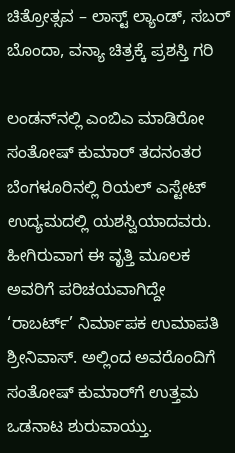ಚಿತ್ರೋತ್ಸವ – ಲಾಸ್ಟ್‌ ಲ್ಯಾಂಡ್‌, ಸಬರ್ ಬೊಂದಾ, ವನ್ಯಾ ಚಿತ್ರಕ್ಕೆ ಪ್ರಶಸ್ತಿ ಗರಿ

ಲಂಡನ್‌ನಲ್ಲಿ ಎಂಬಿಎ ಮಾಡಿರೋ ಸಂತೋಷ್ ಕುಮಾರ್ ತದನಂತರ ಬೆಂಗಳೂರಿನಲ್ಲಿ ರಿಯಲ್ ಎಸ್ಟೇಟ್ ಉದ್ಯಮದಲ್ಲಿ ಯಶಸ್ವಿಯಾದವರು. ಹೀಗಿರುವಾಗ ಈ ವೃತ್ತಿ ಮೂಲಕ ಅವರಿಗೆ ಪರಿಚಯವಾಗಿದ್ದೇ ‘ರಾಬರ್ಟ್’ ನಿರ್ಮಾಪಕ ಉಮಾಪತಿ ಶ್ರೀನಿವಾಸ್. ಅಲ್ಲಿಂದ ಅವರೊಂದಿಗೆ ಸಂತೋಷ್‌ ಕುಮಾರ್‌ಗೆ ಉತ್ತಮ ಒಡನಾಟ ಶುರುವಾಯ್ತು.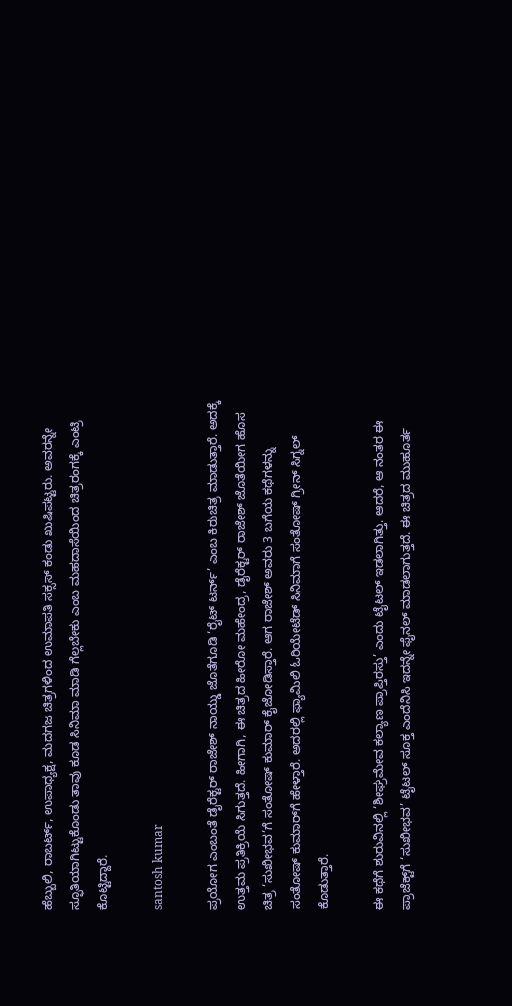ಹೆಬ್ಬುಲಿ, ರಾಬರ್ಟ್, ಉಪಾಧ್ಯಕ್ಷ, ಮದಗಜ ಚಿತ್ರಗಳಿಂದ ಉಮಾಪತಿ ಸಕ್ಸಸ್ ಕಂಡು ಖುಷಿಪಟ್ಟರು. ಅವರನ್ನೇ ಸ್ಫೂತಿಯಾಗಿಟ್ಟುಕೊಂಡು ತಾವು ಕೂಡ ಸಿನಿಮಾ ಮಾಡಿ ಗೆಲ್ಲಬೇಕು ಎಂಬ ಮಹದಾಸೆಯಿಂದ ಚಿತ್ರರಂಗಕ್ಕೆ ಎಂಟ್ರಿ ಕೊಟ್ಟಿದ್ದಾರೆ.

santosh kumar

ಪ್ರಯೋಗ ಎಂಬಂತೆ ಡೈರೆಕ್ಟರ್ ರಾಜೇಶ್ ನಾಯ್ಡು ಜೊತೆಗೂಡಿ ‘ರೈಟ್ ಟರ್ನ್’ ಎಂಬ ಕಿರುಚಿತ್ರ ಮಾಡುತ್ತಾರೆ. ಅದಕ್ಕೆ ಉತ್ತಮ ಪ್ರತಿಕ್ರಿಯೆ ಸಿಗುತ್ತದೆ. ಹೀಗಾಗಿ, ಈ ಚಿತ್ರದ ಹೀರೋ ಮಹೇಂದ್ರ, ಡೈರೆಕ್ಟರ್ ರಾಜೇಶ್ ಜೊತೆಯೀಗ ಹೊಸ ಚಿತ್ರ ‘ಸುಖೀಭವ’ಗೆ ಸಂತೋಷ್ ಕುಮಾರ್ ಕೈಜೋಡಿಸ್ತಾರೆ. ಆಗ ರಾಜೇಶ್ ಅವರು 3 ಬಗೆಯ ಕಥೆಗಳನ್ನು ಸಂತೋಷ್‌ ಕುಮಾರ್‌ಗೆ ಹೇಳ್ತಾರೆ. ಅದರಲ್ಲಿ ಫ್ಯಾಮಿಲಿ ಓರಿಯೇಟೆಡ್ ಸಿನಿಮಾಗೆ ಸಂತೋಷ್ ಗ್ರೀನ್ ಸಿಗ್ನಲ್ ಕೊಡುತ್ತಾರೆ.

ಈ ಕಥೆಗೆ ಶುರುವಿನಲ್ಲಿ ‘ಶೀಘ್ರಮೇವ ಕಲ್ಯಾಣ ಪ್ರಾಪ್ತಿರಸ್ತು’ ಎಂದು ಟೈಟಲ್ ಇಡಲಾಗಿತ್ತು. ಆದರೆ, ಆ ನಂತರ ಈ ಪ್ರಾಜೆಕ್ಟ್‌ಗೆ ‘ಸುಖೀಭವ’ ಟೈಟಲ್ ಸೂಕ್ತ ಎಂದೆನಿಸಿ ಇದನ್ನೇ ಫೈನಲ್ ಮಾಡಲಾಗುತ್ತದೆ. ಈ ಚಿತ್ರದ ಮುಹೂರ್ತ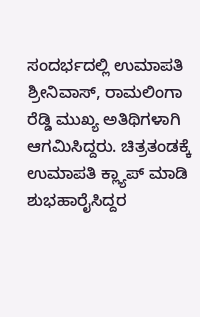ಸಂದರ್ಭದಲ್ಲಿ ಉಮಾಪತಿ ಶ್ರೀನಿವಾಸ್, ರಾಮಲಿಂಗಾ ರೆಡ್ಡಿ ಮುಖ್ಯ ಅತಿಥಿಗಳಾಗಿ ಆಗಮಿಸಿದ್ದರು. ಚಿತ್ರತಂಡಕ್ಕೆ ಉಮಾಪತಿ ಕ್ಲ್ಯಾಪ್ ಮಾಡಿ ಶುಭಹಾರೈಸಿದ್ದರ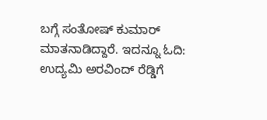ಬಗ್ಗೆ ಸಂತೋಷ್ ಕುಮಾರ್‌ ಮಾತನಾಡಿದ್ದಾರೆ. ಇದನ್ನೂ ಓದಿ: ಉದ್ಯಮಿ ಅರವಿಂದ್‌ ರೆಡ್ಡಿಗೆ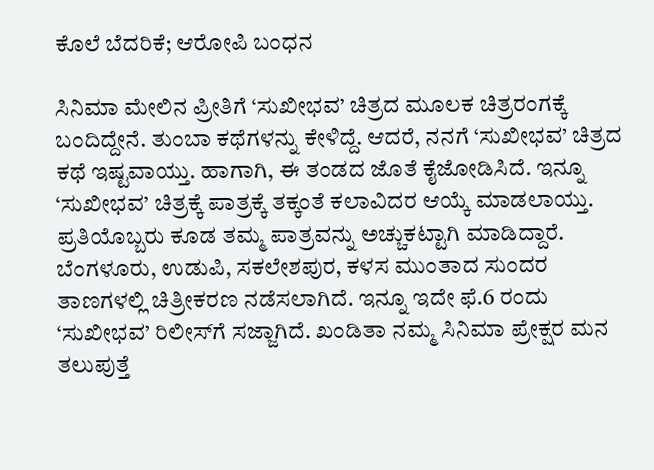ಕೊಲೆ ಬೆದರಿಕೆ; ಆರೋಪಿ ಬಂಧನ

ಸಿನಿಮಾ ಮೇಲಿನ ಪ್ರೀತಿಗೆ ‘ಸುಖೀಭವ’ ಚಿತ್ರದ ಮೂಲಕ ಚಿತ್ರರಂಗಕ್ಕೆ ಬಂದಿದ್ದೇನೆ. ತುಂಬಾ ಕಥೆಗಳನ್ನು ಕೇಳಿದ್ದೆ. ಆದರೆ, ನನಗೆ ‘ಸುಖೀಭವ’ ಚಿತ್ರದ ಕಥೆ ಇಷ್ಟವಾಯ್ತು. ಹಾಗಾಗಿ, ಈ ತಂಡದ ಜೊತೆ ಕೈಜೋಡಿಸಿದೆ. ಇನ್ನೂ ‘ಸುಖೀಭವ’ ಚಿತ್ರಕ್ಕೆ ಪಾತ್ರಕ್ಕೆ ತಕ್ಕಂತೆ ಕಲಾವಿದರ ಆಯ್ಕೆ ಮಾಡಲಾಯ್ತು. ಪ್ರತಿಯೊಬ್ಬರು ಕೂಡ ತಮ್ಮ ಪಾತ್ರವನ್ನು ಅಚ್ಚುಕಟ್ಟಾಗಿ ಮಾಡಿದ್ದಾರೆ. ಬೆಂಗಳೂರು, ಉಡುಪಿ, ಸಕಲೇಶಪುರ, ಕಳಸ ಮುಂತಾದ ಸುಂದರ ತಾಣಗಳಲ್ಲಿ ಚಿತ್ರೀಕರಣ ನಡೆಸಲಾಗಿದೆ. ಇನ್ನೂ ಇದೇ ಫೆ.6 ರಂದು ‘ಸುಖೀಭವ’ ರಿಲೀಸ್‌ಗೆ ಸಜ್ಜಾಗಿದೆ. ಖಂಡಿತಾ ನಮ್ಮ ಸಿನಿಮಾ ಪ್ರೇಕ್ಷರ ಮನ ತಲುಪುತ್ತೆ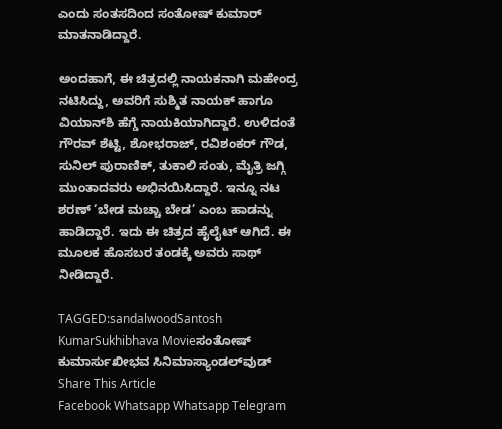ಎಂದು ಸಂತಸದಿಂದ ಸಂತೋಷ್ ಕುಮಾರ್ ಮಾತನಾಡಿದ್ದಾರೆ.

ಅಂದಹಾಗೆ, ಈ ಚಿತ್ರದಲ್ಲಿ ನಾಯಕನಾಗಿ ಮಹೇಂದ್ರ ನಟಿಸಿದ್ದು, ಅವರಿಗೆ ಸುಶ್ಮಿತ ನಾಯಕ್ ಹಾಗೂ ವಿಯಾನ್‌ಶಿ ಹೆಗ್ಡೆ ನಾಯಕಿಯಾಗಿದ್ದಾರೆ. ಉಳಿದಂತೆ ಗೌರವ್ ಶೆಟ್ಟಿ, ಶೋಭರಾಜ್, ರವಿಶಂಕರ್ ಗೌಡ, ಸುನಿಲ್ ಪುರಾಣಿಕ್, ತುಕಾಲಿ ಸಂತು, ಮೈತ್ರಿ ಜಗ್ಗಿ ಮುಂತಾದವರು ಅಭಿನಯಿಸಿದ್ದಾರೆ. ಇನ್ನೂ ನಟ ಶರಣ್ ‘ಬೇಡ ಮಚ್ಚಾ ಬೇಡ’ ಎಂಬ ಹಾಡನ್ನು ಹಾಡಿದ್ದಾರೆ. ಇದು ಈ ಚಿತ್ರದ ಹೈಲೈಟ್ ಆಗಿದೆ. ಈ‌ ಮೂಲಕ ಹೊಸಬರ ತಂಡಕ್ಕೆ ಅವರು ಸಾಥ್ ನೀಡಿದ್ದಾರೆ.

TAGGED:sandalwoodSantosh KumarSukhibhava Movieಸಂತೋಷ್ ಕುಮಾರ್ಸುಖೀಭವ ಸಿನಿಮಾಸ್ಯಾಂಡಲ್‍ವುಡ್
Share This Article
Facebook Whatsapp Whatsapp Telegram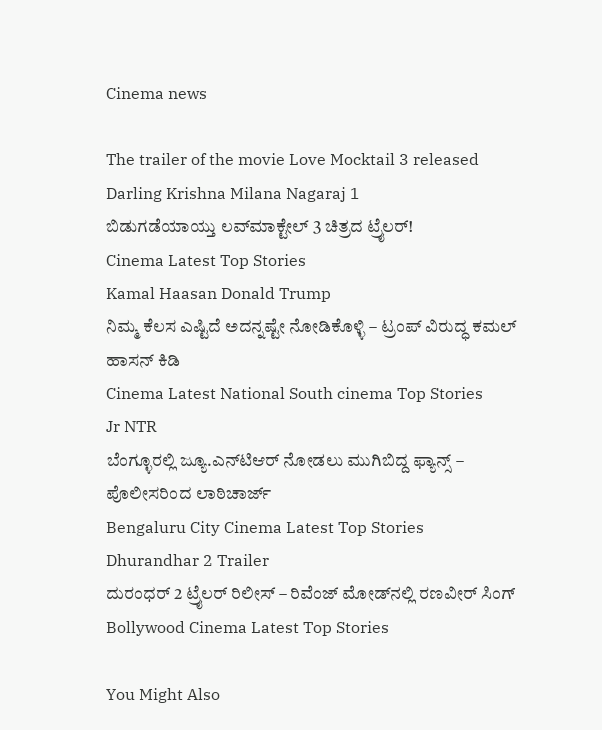Cinema news

The trailer of the movie Love Mocktail 3 released Darling Krishna Milana Nagaraj 1
ಬಿಡುಗಡೆಯಾಯ್ತು ಲವ್‌ಮಾಕ್ಟೇಲ್ 3 ಚಿತ್ರದ ಟ್ರೈಲರ್!
Cinema Latest Top Stories
Kamal Haasan Donald Trump
ನಿಮ್ಮ ಕೆಲಸ ಎಷ್ಟಿದೆ ಅದನ್ನಷ್ಟೇ ನೋಡಿಕೊಳ್ಳಿ – ಟ್ರಂಪ್‌ ವಿರುದ್ಧ ಕಮಲ್‌ ಹಾಸನ್‌ ಕಿಡಿ
Cinema Latest National South cinema Top Stories
Jr NTR
ಬೆಂಗ್ಳೂರಲ್ಲಿ ಜ್ಯೂ.ಎನ್‍ಟಿಆರ್ ನೋಡಲು ಮುಗಿಬಿದ್ದ ಫ್ಯಾನ್ಸ್ – ಪೊಲೀಸರಿಂದ ಲಾಠಿಚಾರ್ಜ್‌
Bengaluru City Cinema Latest Top Stories
Dhurandhar 2 Trailer
ದುರಂಧರ್ 2 ಟ್ರೈಲರ್‌ ರಿಲೀಸ್ – ರಿವೆಂಜ್ ಮೋಡ್‌ನಲ್ಲಿ ರಣವೀರ್ ಸಿಂಗ್
Bollywood Cinema Latest Top Stories

You Might Also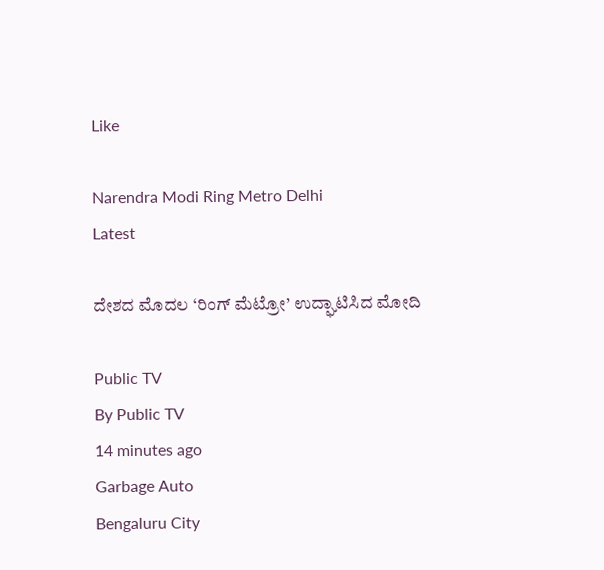Like

Narendra Modi Ring Metro Delhi
Latest

ದೇಶದ ಮೊದಲ ‘ರಿಂಗ್ ಮೆಟ್ರೋ’ ಉದ್ಘಾಟಿಸಿದ ಮೋದಿ

Public TV
By Public TV
14 minutes ago
Garbage Auto
Bengaluru City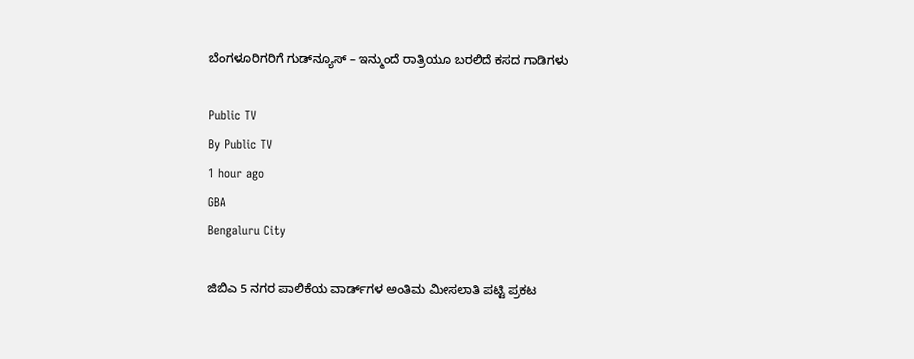ಬೆಂಗಳೂರಿಗರಿಗೆ ಗುಡ್‌ನ್ಯೂಸ್ – ಇನ್ಮುಂದೆ ರಾತ್ರಿಯೂ ಬರಲಿದೆ ಕಸದ ಗಾಡಿಗಳು

Public TV
By Public TV
1 hour ago
GBA
Bengaluru City

ಜಿಬಿಎ 5 ನಗರ ಪಾಲಿಕೆಯ ವಾರ್ಡ್‌ಗಳ ಅಂತಿಮ ಮೀಸಲಾತಿ ಪಟ್ಟಿ ಪ್ರಕಟ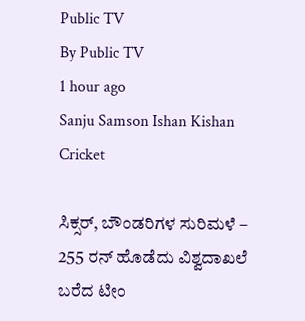Public TV
By Public TV
1 hour ago
Sanju Samson Ishan Kishan
Cricket

ಸಿಕ್ಸರ್‌, ಬೌಂಡರಿಗಳ ಸುರಿಮಳೆ – 255 ರನ್‌ ಹೊಡೆದು ವಿಶ್ವದಾಖಲೆ ಬರೆದ ಟೀಂ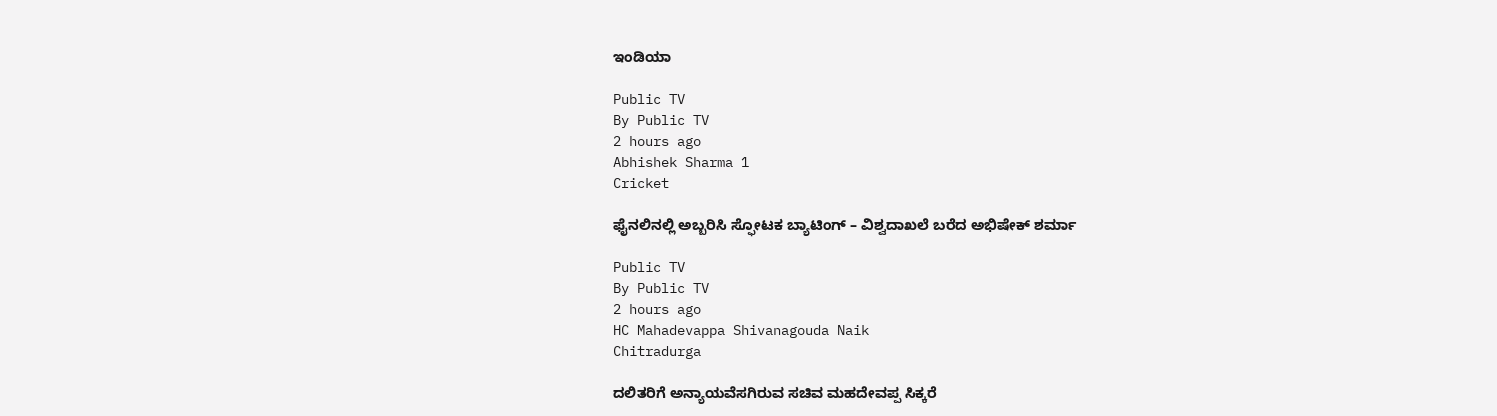ಇಂಡಿಯಾ

Public TV
By Public TV
2 hours ago
Abhishek Sharma 1
Cricket

ಫೈನಲಿನಲ್ಲಿ ಅಬ್ಬರಿಸಿ ಸ್ಫೋಟಕ ಬ್ಯಾಟಿಂಗ್‌ – ವಿಶ್ವದಾಖಲೆ ಬರೆದ ಅಭಿಷೇಕ್‌ ಶರ್ಮಾ

Public TV
By Public TV
2 hours ago
HC Mahadevappa Shivanagouda Naik
Chitradurga

ದಲಿತರಿಗೆ ಅನ್ಯಾಯವೆಸಗಿರುವ ಸಚಿವ ಮಹದೇವಪ್ಪ ಸಿಕ್ಕರೆ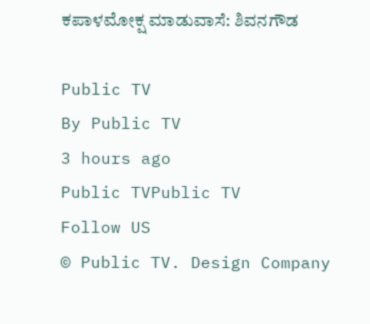ಕಪಾಳಮೋಕ್ಷ ಮಾಡುವಾಸೆ: ಶಿವನಗೌಡ

Public TV
By Public TV
3 hours ago
Public TVPublic TV
Follow US
© Public TV. Design Company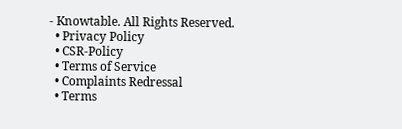- Knowtable. All Rights Reserved.
  • Privacy Policy
  • CSR-Policy
  • Terms of Service
  • Complaints Redressal
  • Terms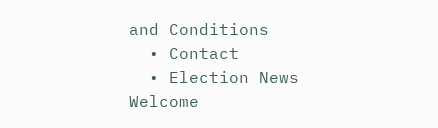and Conditions
  • Contact
  • Election News
Welcome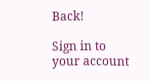Back!

Sign in to your account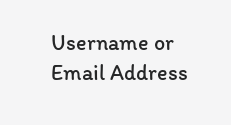Username or Email Address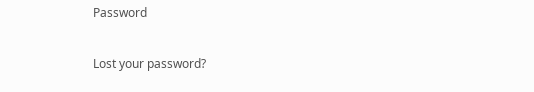Password

Lost your password?